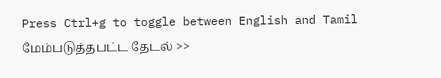Press Ctrl+g to toggle between English and Tamil
மேம்படுத்தபட்ட தேடல் >>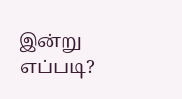இன்று எப்படி?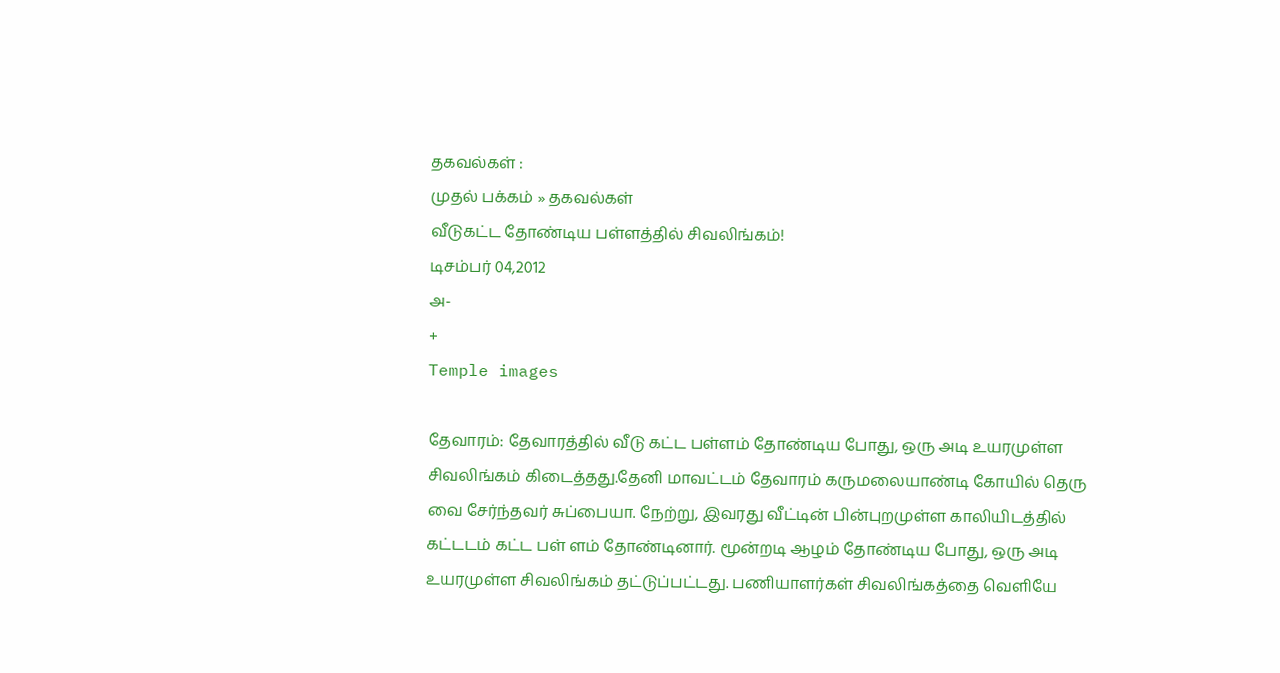தகவல்கள் :
முதல் பக்கம் » தகவல்கள்
வீடுகட்ட தோண்டிய பள்ளத்தில் சிவலிங்கம்!
டிசம்பர் 04,2012
அ-
+
Temple images

தேவாரம்: தேவாரத்தில் வீடு கட்ட பள்ளம் தோண்டிய போது, ஒரு அடி உயரமுள்ள சிவலிங்கம் கிடைத்தது.தேனி மாவட்டம் தேவாரம் கருமலையாண்டி கோயில் தெரு வை சேர்ந்தவர் சுப்பையா. நேற்று, இவரது வீட்டின் பின்புறமுள்ள காலியிடத்தில் கட்டடம் கட்ட பள் ளம் தோண்டினார். மூன்றடி ஆழம் தோண்டிய போது, ஒரு அடி உயரமுள்ள சிவலிங்கம் தட்டுப்பட்டது. பணியாளர்கள் சிவலிங்கத்தை வெளியே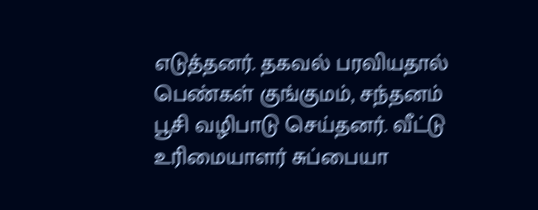எடுத்தனர். தகவல் பரவியதால் பெண்கள் குங்குமம், சந்தனம் பூசி வழிபாடு செய்தனர். வீட்டு உரிமையாளர் சுப்பையா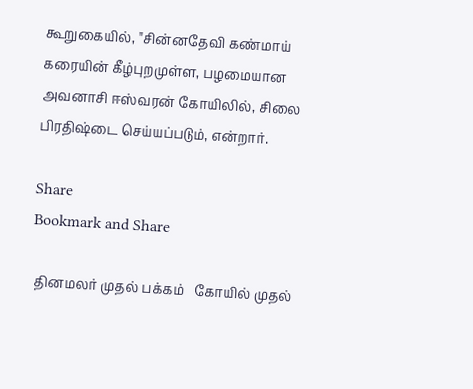கூறுகையில், "சின்னதேவி கண்மாய் கரையின் கீழ்புறமுள்ள, பழமையான அவனாசி ஈஸ்வரன் கோயிலில், சிலை பிரதிஷ்டை செய்யப்படும், என்றார்.

Share
Bookmark and Share

 தினமலர் முதல் பக்கம்   கோயில் முதல்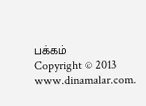பக்கம்
Copyright © 2013 www.dinamalar.com.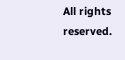All rights reserved.